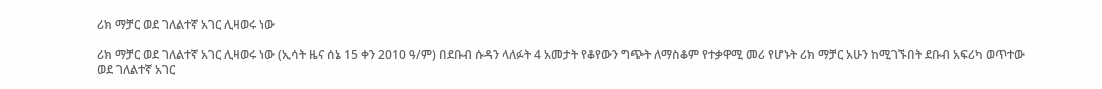ሪክ ማቻር ወደ ገለልተኛ አገር ሊዛወሩ ነው

ሪክ ማቻር ወደ ገለልተኛ አገር ሊዛወሩ ነው (ኢሳት ዜና ሰኔ 15 ቀን 2010 ዓ/ም) በደቡብ ሱዳን ላለፉት 4 አመታት የቆየውን ግጭት ለማስቆም የተቃዋሚ መሪ የሆኑት ሪክ ማቻር አሁን ከሚገኙበት ደቡብ አፍሪካ ወጥተው ወደ ገለልተኛ አገር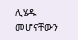ሊሄዱ መሆናቸውን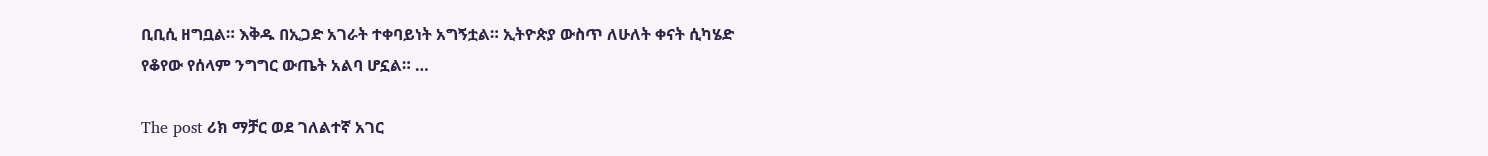ቢቢሲ ዘግቧል። እቅዱ በኢጋድ አገራት ተቀባይነት አግኝቷል። ኢትዮጵያ ውስጥ ለሁለት ቀናት ሲካሄድ የቆየው የሰላም ንግግር ውጤት አልባ ሆኗል። …

The post ሪክ ማቻር ወደ ገለልተኛ አገር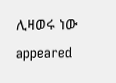ሊዛወሩ ነው appeared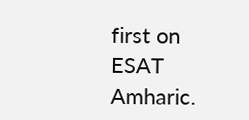first on ESAT Amharic.